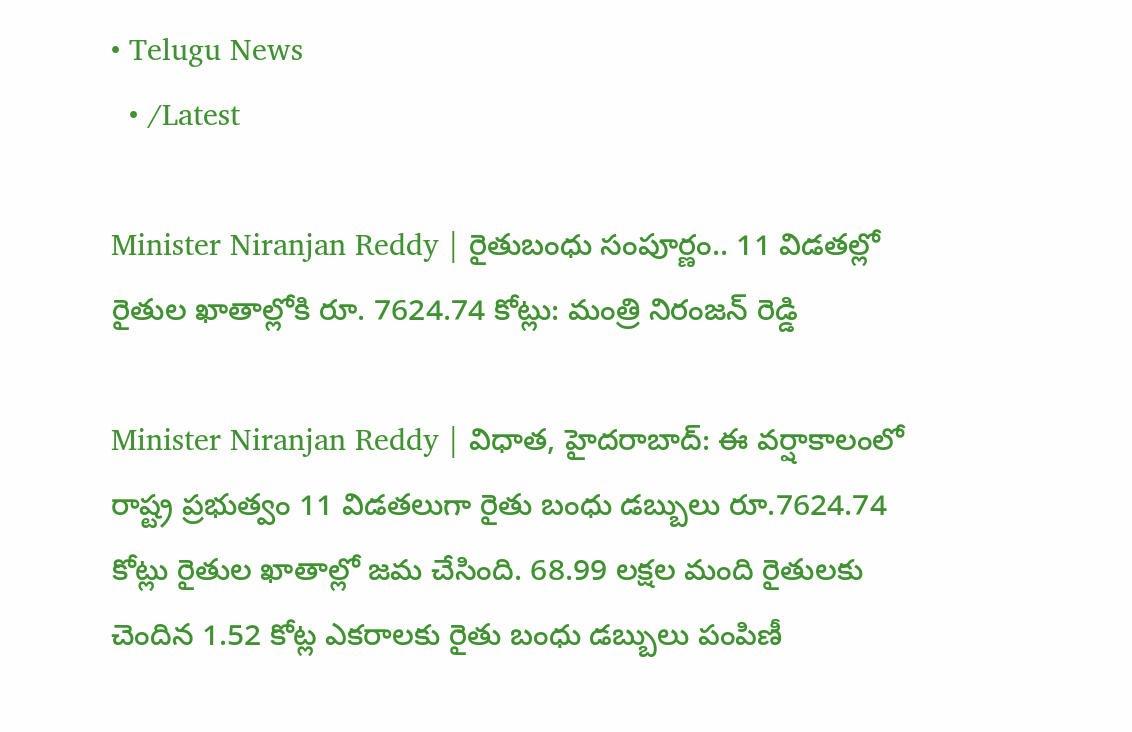• Telugu News
  • /Latest

Minister Niranjan Reddy | రైతుబంధు సంపూర్ణం.. 11 విడతల్లో రైతుల ఖాతాల్లోకి రూ. 7624.74 కోట్లు: మంత్రి నిరంజన్ రెడ్డి

Minister Niranjan Reddy | విధాత, హైదరాబాద్‌: ఈ వర్షాకాలంలో రాష్ట్ర ప్రభుత్వం 11 విడతలుగా రైతు బంధు డబ్బులు రూ.7624.74 కోట్లు రైతుల ఖాతాల్లో జమ చేసింది. 68.99 లక్షల మంది రైతులకు చెందిన 1.52 కోట్ల ఎకరాలకు రైతు బంధు డబ్బులు పంపిణీ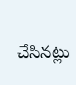చేసినట్లు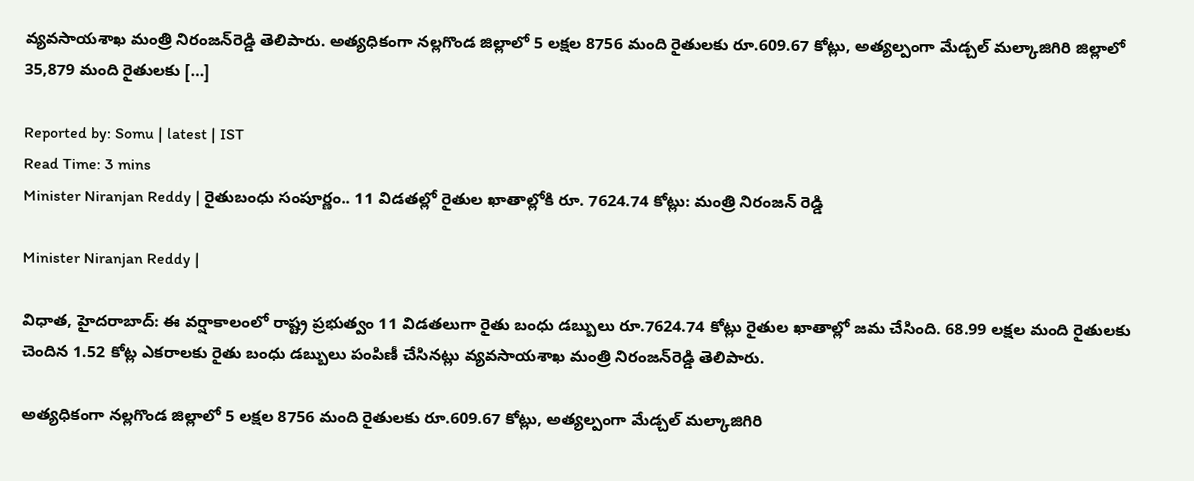వ్యవసాయశాఖ మంత్రి నిరంజన్‌రెడ్డి తెలిపారు. అత్యధికంగా నల్లగొండ జిల్లాలో 5 లక్షల 8756 మంది రైతులకు రూ.609.67 కోట్లు, అత్యల్పంగా మేడ్చల్ మల్కాజిగిరి జిల్లాలో 35,879 మంది రైతులకు […]

Reported by: Somu | latest | IST
Read Time: 3 mins
Minister Niranjan Reddy | రైతుబంధు సంపూర్ణం.. 11 విడతల్లో రైతుల ఖాతాల్లోకి రూ. 7624.74 కోట్లు: మంత్రి నిరంజన్ రెడ్డి

Minister Niranjan Reddy |

విధాత, హైదరాబాద్‌: ఈ వర్షాకాలంలో రాష్ట్ర ప్రభుత్వం 11 విడతలుగా రైతు బంధు డబ్బులు రూ.7624.74 కోట్లు రైతుల ఖాతాల్లో జమ చేసింది. 68.99 లక్షల మంది రైతులకు చెందిన 1.52 కోట్ల ఎకరాలకు రైతు బంధు డబ్బులు పంపిణీ చేసినట్లు వ్యవసాయశాఖ మంత్రి నిరంజన్‌రెడ్డి తెలిపారు.

అత్యధికంగా నల్లగొండ జిల్లాలో 5 లక్షల 8756 మంది రైతులకు రూ.609.67 కోట్లు, అత్యల్పంగా మేడ్చల్ మల్కాజిగిరి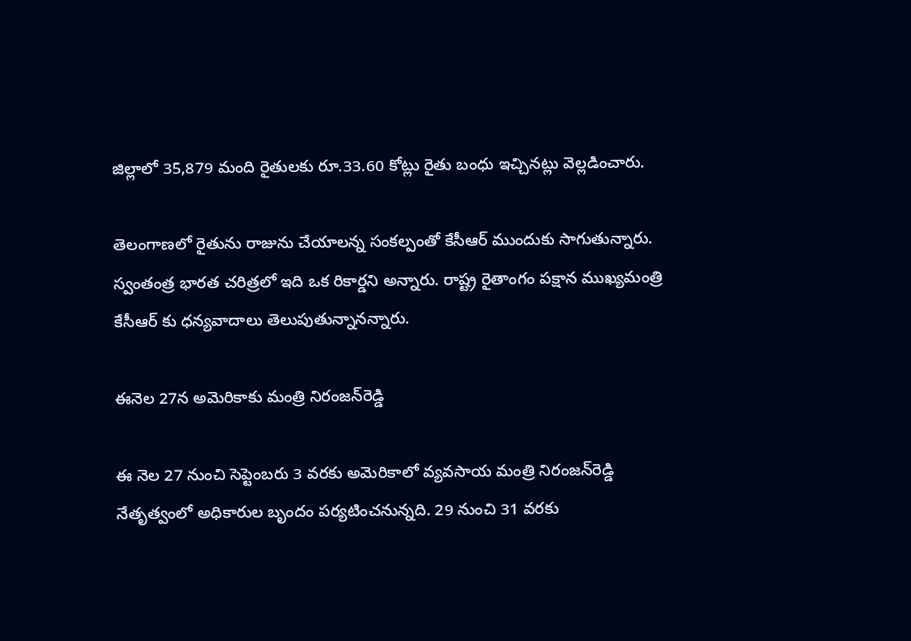జిల్లాలో 35,879 మంది రైతులకు రూ.33.60 కోట్లు రైతు బంధు ఇచ్చినట్లు వెల్లడించారు.

తెలంగాణలో రైతును రాజును చేయాలన్న సంకల్పంతో కేసీఆర్ ముందుకు సాగుతున్నారు. స్వంతంత్ర భారత చరిత్రలో ఇది ఒక రికార్డని అన్నారు. రాష్ట్ర రైతాంగం పక్షాన ముఖ్యమంత్రి కేసీఆర్ కు ధన్యవాదాలు తెలుపుతున్నానన్నారు.

ఈనెల 27న అమెరికాకు మంత్రి నిరంజన్‌రెడ్డి

ఈ నెల 27 నుంచి సెప్టెంబరు 3 వరకు అమెరికాలో వ్యవసాయ మంత్రి నిరంజన్‌రెడ్డి నేతృత్వంలో అధికారుల బృందం పర్యటించనున్నది. 29 నుంచి 31 వరకు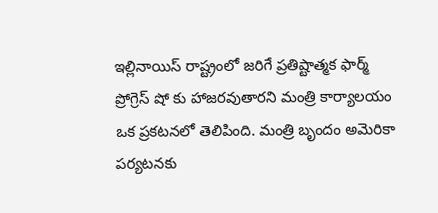ఇల్లినాయిస్ రాష్ట్రంలో జరిగే ప్రతిష్టాత్మక ఫార్మ్ ప్రోగ్రెస్ షో కు హాజరవుతారని మంత్రి కార్యాలయం ఒక ప్రకటనలో తెలిపింది. మంత్రి బృందం అమెరికా పర్యటనకు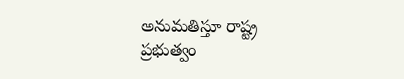అనుమతిస్తూ రాష్ట్ర ప్రభుత్వం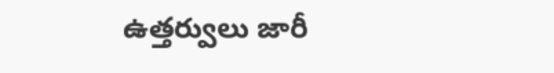ఉత్తర్వులు జారీ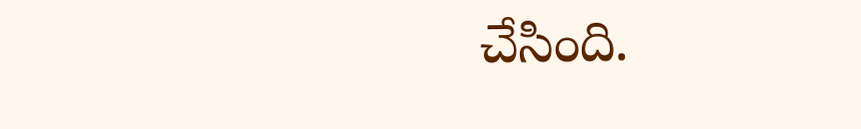చేసింది.